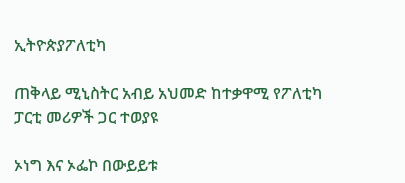ኢትዮጵያፖለቲካ

ጠቅላይ ሚኒስትር አብይ አህመድ ከተቃዋሚ የፖለቲካ ፓርቲ መሪዎች ጋር ተወያዩ

ኦነግ እና ኦፌኮ በውይይቱ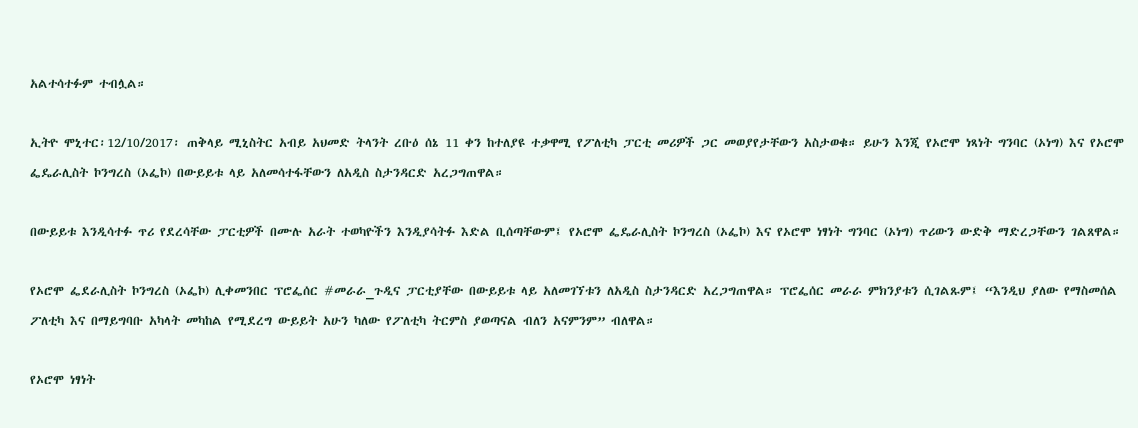አልተሳተፉም ተብሏል።

ኢትዮ ሞኒተር፡12/10/2017፡ ጠቅላይ ሚኒስትር አብይ አህመድ ትላንት ረቡዕ ሰኔ 11 ቀን ከተለያዩ ተቃዋሚ የፖለቲካ ፓርቲ መሪዎች ጋር መወያየታቸውን አስታወቁ። ይሁን እንጂ የኦሮሞ ነጻነት ግንባር (ኦነግ) እና የኦሮሞ ፌዴራሊስት ኮንግረስ (ኦፌኮ) በውይይቱ ላይ አለመሳተፋቸውን ለአዲስ ስታንዳርድ አረጋግጠዋል።

በውይይቱ እንዲሳተፉ ጥሪ የደረሳቸው ፓርቲዎች በሙሉ አራት ተወካዮችን እንዲያሳትፉ እድል ቢሰጣቸውም፤ የኦሮሞ ፌዴራሊስት ኮንግረስ (ኦፌኮ) እና የኦሮሞ ነፃነት ግንባር (ኦነግ) ጥሪውን ውድቅ ማድረጋቸውን ገልጸዋል።

የኦሮሞ ፌደራሊስት ኮንግረስ (ኦፌኮ) ሊቀመንበር ፕሮፌሰር #መራራ_ጉዲና ፓርቲያቸው በውይይቱ ላይ አለመገኘቱን ለአዲስ ስታንዳርድ አረጋግጠዋል። ፕሮፌሰር መራራ ምክንያቱን ሲገልጹም፤ “እንዲህ ያለው የማስመሰል ፖለቲካ እና በማይግባቡ አካላት መካከል የሚደረግ ውይይት አሁን ካለው የፖለቲካ ትርምስ ያወጣናል ብለን አናምንም” ብለዋል።

የኦሮሞ ነፃነት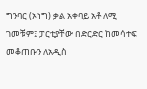ግንባር (ኦነግ) ቃል አቀባይ አቶ ለሚ ገመቹም፤ ፓርቲያቸው በድርድር ከመሳተፍ መቆጠቡን ለአዲስ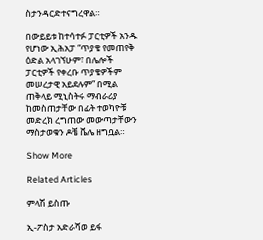ስታንዳርድተናግረዋል።

በውይይቱ ከተሳተፉ ፓርቲዎች አንዱ የሆነው ኢሕአፓ “ጥያቄ የመጠየቅ ዕድል አላገኘሁም፣ በሌሎች ፓርቲዎች የቀረቡ ጥያቄዎችም መሠረታዊ አይደሉም” በሚል ጠቅላይ ሚኒስትሩ ማብራሪያ ከመስጠታቸው በፊት ተወካዮቹ መድረክ ረግጠው መውጣታቸውን ማስታወቁን ዶቼ ቬሌ ዘግቧል።

Show More

Related Articles

ምላሽ ይስጡ

ኢ-ፖስታ አድራሻወ ይፋ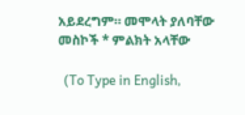አይደረግም። መሞላት ያለባቸው መስኮች * ምልክት አላቸው

  (To Type in English,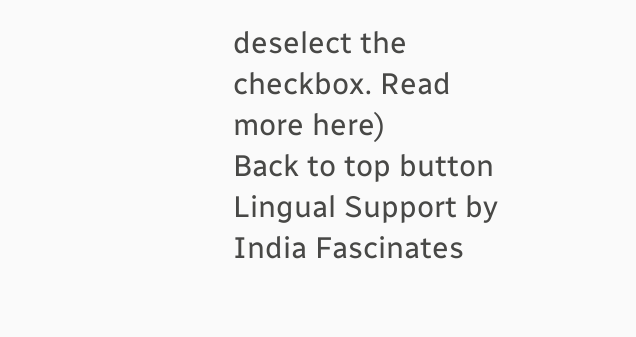deselect the checkbox. Read more here)
Back to top button
Lingual Support by India Fascinates